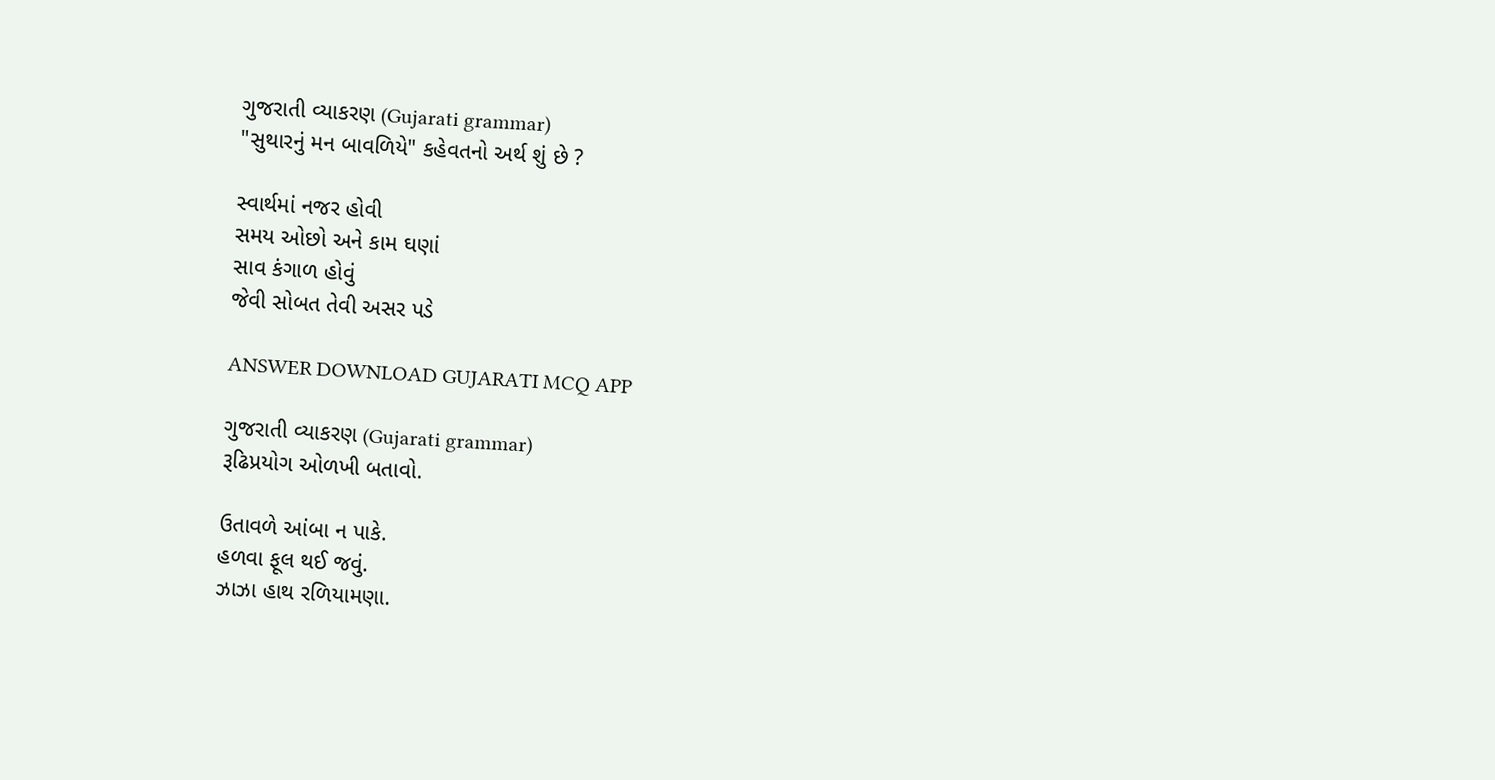ગુજરાતી વ્યાકરણ (Gujarati grammar)
"સુથારનું મન બાવળિયે" કહેવતનો અર્થ શું છે ?

સ્વાર્થમાં નજર હોવી
સમય ઓછો અને કામ ઘણાં
સાવ કંગાળ હોવું
જેવી સોબત તેવી અસર પડે

ANSWER DOWNLOAD GUJARATI MCQ APP

ગુજરાતી વ્યાકરણ (Gujarati grammar)
રૂઢિપ્રયોગ ઓળખી બતાવો.

ઉતાવળે આંબા ન પાકે.
હળવા ફૂલ થઈ જવું.
ઝાઝા હાથ રળિયામણા.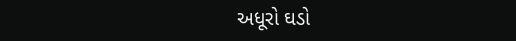અધૂરો ઘડો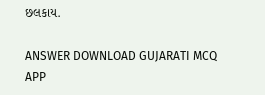છલકાય.

ANSWER DOWNLOAD GUJARATI MCQ APP